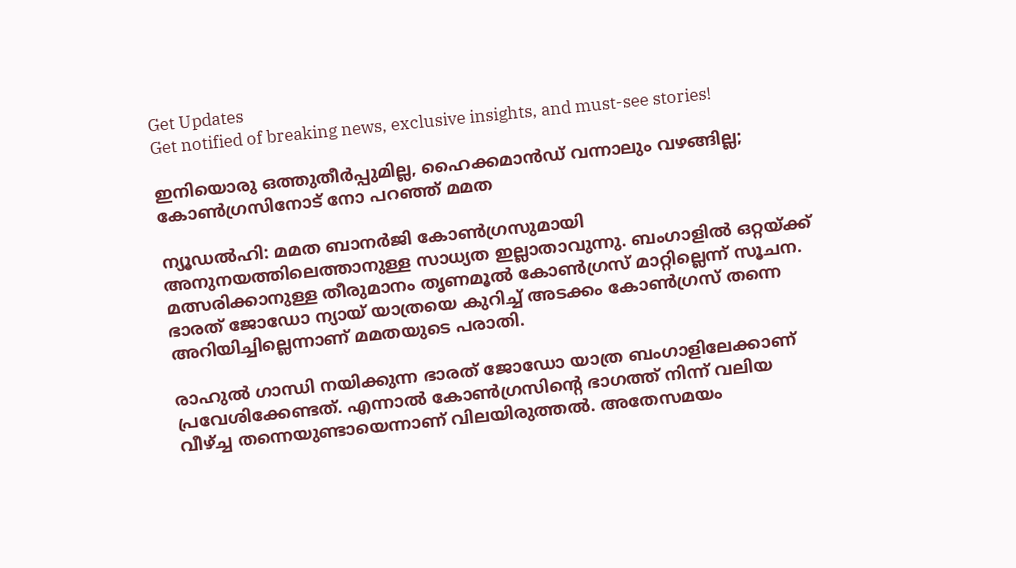Get Updates
Get notified of breaking news, exclusive insights, and must-see stories!

ഇനിയൊരു ഒത്തുതീര്‍പ്പുമില്ല, ഹൈക്കമാന്‍ഡ് വന്നാലും വഴങ്ങില്ല; കോണ്‍ഗ്രസിനോട് നോ പറഞ്ഞ് മമത

ന്യൂഡല്‍ഹി: മമത ബാനര്‍ജി കോണ്‍ഗ്രസുമായി അനുനയത്തിലെത്താനുള്ള സാധ്യത ഇല്ലാതാവുന്നു. ബംഗാളില്‍ ഒറ്റയ്ക്ക് മത്സരിക്കാനുള്ള തീരുമാനം തൃണമൂല്‍ കോണ്‍ഗ്രസ് മാറ്റില്ലെന്ന് സൂചന. ഭാരത് ജോഡോ ന്യായ് യാത്രയെ കുറിച്ച് അടക്കം കോണ്‍ഗ്രസ് തന്നെ അറിയിച്ചില്ലെന്നാണ് മമതയുടെ പരാതി.

രാഹുല്‍ ഗാന്ധി നയിക്കുന്ന ഭാരത് ജോഡോ യാത്ര ബംഗാളിലേക്കാണ് പ്രവേശിക്കേണ്ടത്. എന്നാല്‍ കോണ്‍ഗ്രസിന്റെ ഭാഗത്ത് നിന്ന് വലിയ വീഴ്ച്ച തന്നെയുണ്ടായെന്നാണ് വിലയിരുത്തല്‍. അതേസമയം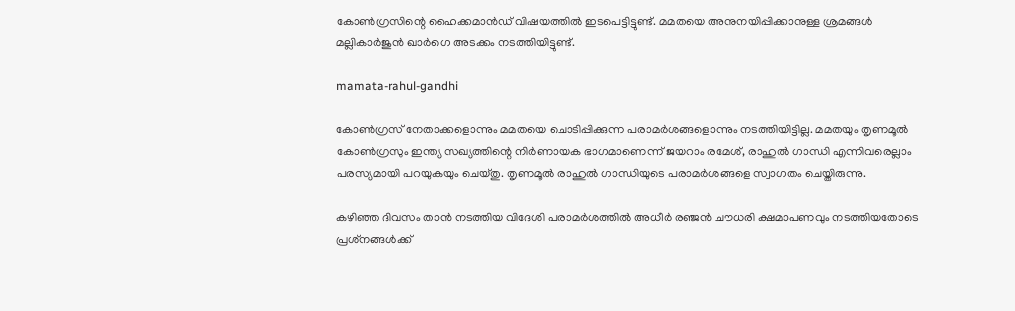കോണ്‍ഗ്രസിന്റെ ഹൈക്കമാന്‍ഡ് വിഷയത്തില്‍ ഇടപെട്ടിട്ടുണ്ട്. മമതയെ അനുനയിപ്പിക്കാനുള്ള ശ്രമങ്ങള്‍ മല്ലികാര്‍ജുന്‍ ഖാര്‍ഗെ അടക്കം നടത്തിയിട്ടുണ്ട്.

mamata-rahul-gandhi

കോണ്‍ഗ്രസ് നേതാക്കളൊന്നും മമതയെ ചൊടിപ്പിക്കുന്ന പരാമര്‍ശങ്ങളൊന്നും നടത്തിയിട്ടില്ല. മമതയും തൃണമൂല്‍ കോണ്‍ഗ്രസും ഇന്ത്യ സഖ്യത്തിന്റെ നിര്‍ണായക ഭാഗമാണെന്ന് ജയറാം രമേശ്, രാഹുല്‍ ഗാന്ധി എന്നിവരെല്ലാം പരസ്യമായി പറയുകയും ചെയ്തു. തൃണമൂല്‍ രാഹുല്‍ ഗാന്ധിയുടെ പരാമര്‍ശങ്ങളെ സ്വാഗതം ചെയ്തിരുന്നു.

കഴിഞ്ഞ ദിവസം താന്‍ നടത്തിയ വിദേശി പരാമര്‍ശത്തില്‍ അധീര്‍ രഞ്ജന്‍ ചൗധരി ക്ഷമാപണവും നടത്തിയതോടെ പ്രശ്‌നങ്ങള്‍ക്ക്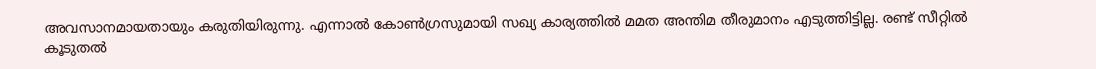അവസാനമായതായും കരുതിയിരുന്നു. എന്നാല്‍ കോണ്‍ഗ്രസുമായി സഖ്യ കാര്യത്തില്‍ മമത അന്തിമ തീരുമാനം എടുത്തിട്ടില്ല. രണ്ട് സീറ്റില്‍ കൂടുതല്‍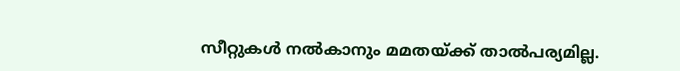സീറ്റുകള്‍ നല്‍കാനും മമതയ്ക്ക് താല്‍പര്യമില്ല.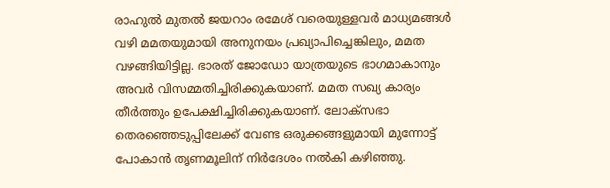രാഹുല്‍ മുതല്‍ ജയറാം രമേശ് വരെയുള്ളവര്‍ മാധ്യമങ്ങള്‍ വഴി മമതയുമായി അനുനയം പ്രഖ്യാപിച്ചെങ്കിലും, മമത വഴങ്ങിയിട്ടില്ല. ഭാരത് ജോഡോ യാത്രയുടെ ഭാഗമാകാനും അവര്‍ വിസമ്മതിച്ചിരിക്കുകയാണ്. മമത സഖ്യ കാര്യം തീര്‍ത്തും ഉപേക്ഷിച്ചിരിക്കുകയാണ്. ലോക്‌സഭാ തെരഞ്ഞെടുപ്പിലേക്ക് വേണ്ട ഒരുക്കങ്ങളുമായി മുന്നോട്ട് പോകാന്‍ തൃണമൂലിന് നിര്‍ദേശം നല്‍കി കഴിഞ്ഞു.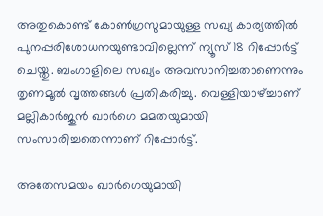അതുകൊണ്ട് കോണ്‍ഗ്രസുമായുള്ള സഖ്യ കാര്യത്തില്‍ പുനപ്പരിശോധനയുണ്ടാവില്ലെന്ന് ന്യൂസ് 18 റിപ്പോര്‍ട്ട് ചെയ്തു. ബംഗാളിലെ സഖ്യം അവസാനിച്ചതാണെന്നും തൃണമൂല്‍ വൃത്തങ്ങള്‍ പ്രതികരിച്ചു. വെള്ളിയാഴ്ച്ചാണ് മല്ലികാര്‍ജുന്‍ ഖാര്‍ഗെ മമതയുമായി സംസാരിച്ചതെന്നാണ് റിപ്പോര്‍ട്ട്.

അതേസമയം ഖാര്‍ഗെയുമായി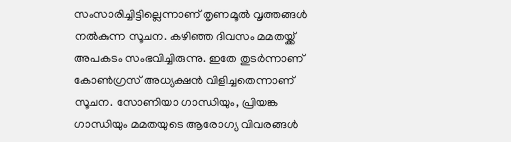സംസാരിച്ചിട്ടില്ലെന്നാണ് തൃണമൂല്‍ വൃത്തങ്ങള്‍ നല്‍കുന്ന സൂചന. കഴിഞ്ഞ ദിവസം മമതയ്ക്ക് അപകടം സംഭവിച്ചിരുന്നു. ഇതേ തുടര്‍ന്നാണ് കോണ്‍ഗ്രസ് അധ്യക്ഷന്‍ വിളിച്ചതെന്നാണ് സൂചന. സോണിയാ ഗാന്ധിയും, പ്രിയങ്ക ഗാന്ധിയും മമതയുടെ ആരോഗ്യ വിവരങ്ങള്‍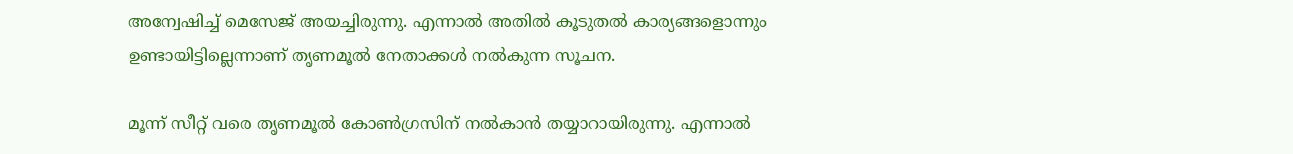അന്വേഷിച്ച് മെസേജ് അയച്ചിരുന്നു. എന്നാല്‍ അതില്‍ കൂടുതല്‍ കാര്യങ്ങളൊന്നും ഉണ്ടായിട്ടില്ലെന്നാണ് തൃണമൂല്‍ നേതാക്കള്‍ നല്‍കുന്ന സൂചന.

മൂന്ന് സീറ്റ് വരെ തൃണമൂല്‍ കോണ്‍ഗ്രസിന് നല്‍കാന്‍ തയ്യാറായിരുന്നു. എന്നാല്‍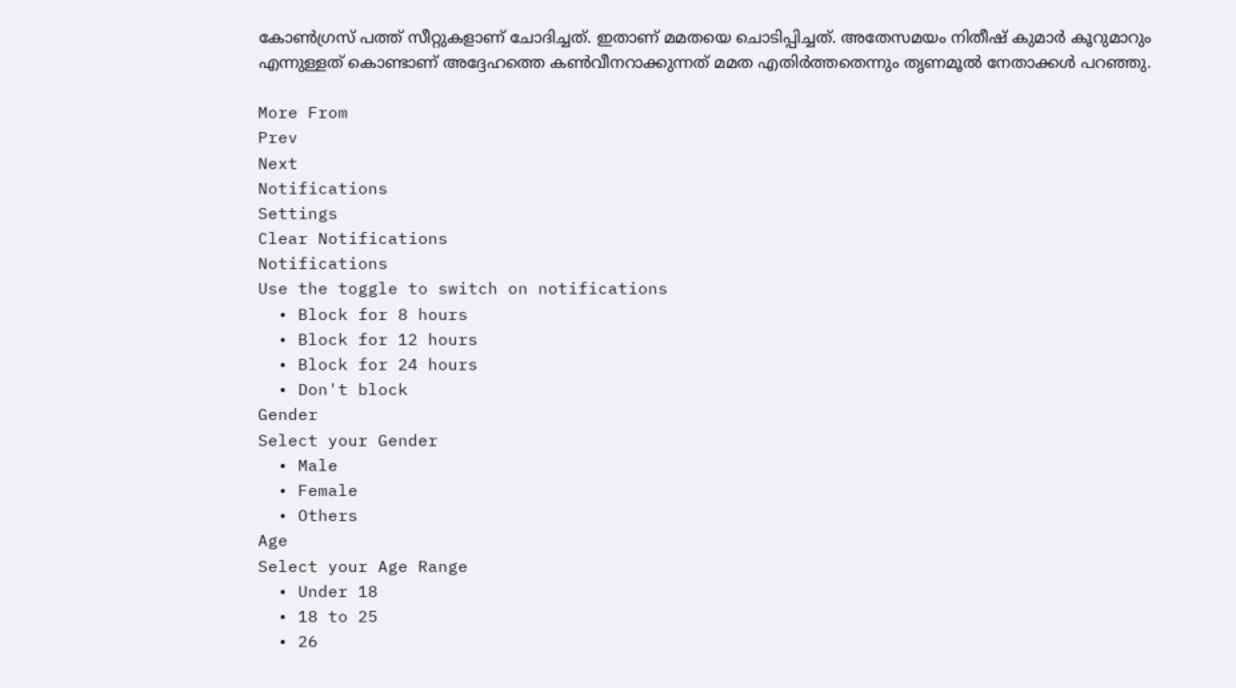കോണ്‍ഗ്രസ് പത്ത് സീറ്റുകളാണ് ചോദിച്ചത്. ഇതാണ് മമതയെ ചൊടിപ്പിച്ചത്. അതേസമയം നിതീഷ് കുമാര്‍ കൂറുമാറും എന്നുള്ളത് കൊണ്ടാണ് അദ്ദേഹത്തെ കണ്‍വീനറാക്കുന്നത് മമത എതിര്‍ത്തതെന്നും തൃണമൂല്‍ നേതാക്കള്‍ പറഞ്ഞു.

More From
Prev
Next
Notifications
Settings
Clear Notifications
Notifications
Use the toggle to switch on notifications
  • Block for 8 hours
  • Block for 12 hours
  • Block for 24 hours
  • Don't block
Gender
Select your Gender
  • Male
  • Female
  • Others
Age
Select your Age Range
  • Under 18
  • 18 to 25
  • 26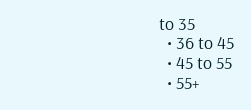to 35
  • 36 to 45
  • 45 to 55
  • 55+